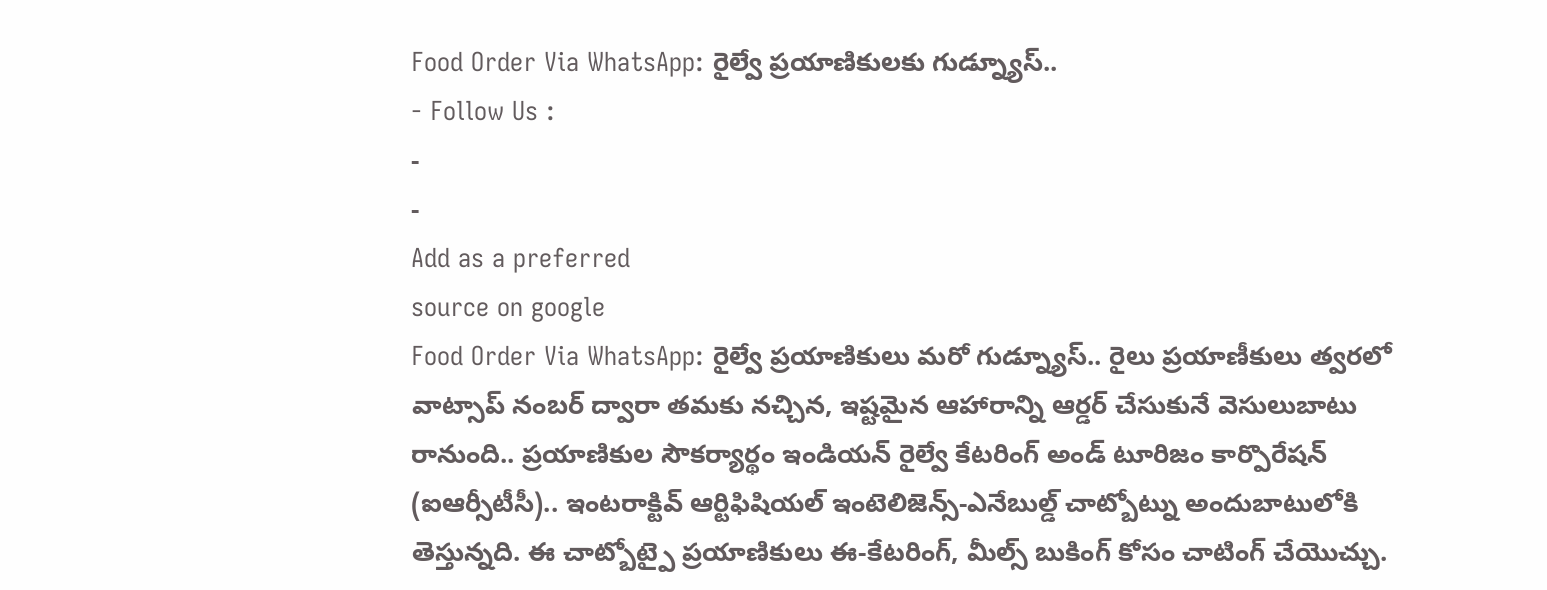Food Order Via WhatsApp: రైల్వే ప్రయాణికులకు గుడ్న్యూస్..
- Follow Us :
-
-
Add as a preferred
source on google
Food Order Via WhatsApp: రైల్వే ప్రయాణికులు మరో గుడ్న్యూస్.. రైలు ప్రయాణీకులు త్వరలో వాట్సాప్ నంబర్ ద్వారా తమకు నచ్చిన, ఇష్టమైన ఆహారాన్ని ఆర్డర్ చేసుకునే వెసులుబాటు రానుంది.. ప్రయాణికుల సౌకర్యార్థం ఇండియన్ రైల్వే కేటరింగ్ అండ్ టూరిజం కార్పొరేషన్ (ఐఆర్సీటీసీ).. ఇంటరాక్టివ్ ఆర్టిఫిషియల్ ఇంటెలిజెన్స్-ఎనేబుల్డ్ చాట్బోట్ను అందుబాటులోకి తెస్తున్నది. ఈ చాట్బోట్పై ప్రయాణికులు ఈ-కేటరింగ్, మీల్స్ బుకింగ్ కోసం చాటింగ్ చేయొచ్చు.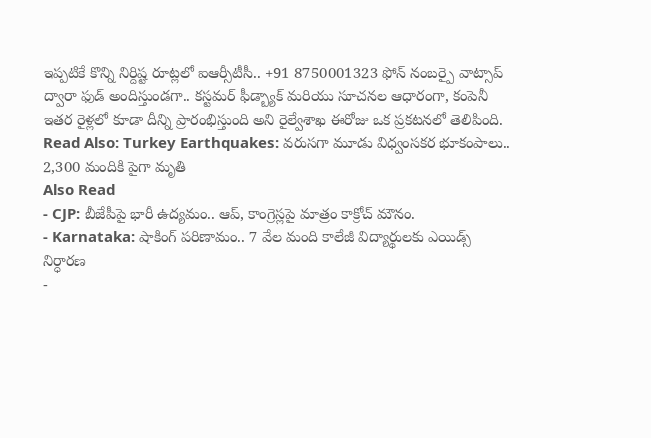ఇప్పటికే కొన్ని నిర్దిష్ట రూట్లలో ఐఆర్సీటీసీ.. +91 8750001323 ఫోన్ నంబర్పై వాట్సాప్ ద్వారా ఫుడ్ అందిస్తుండగా.. కస్టమర్ ఫీడ్బ్యాక్ మరియు సూచనల ఆధారంగా, కంపెనీ ఇతర రైళ్లలో కూడా దీన్ని ప్రారంభిస్తుంది అని రైల్వేశాఖ ఈరోజు ఒక ప్రకటనలో తెలిపింది.
Read Also: Turkey Earthquakes: వరుసగా మూడు విధ్వంసకర భూకంపాలు.. 2,300 మందికి పైగా మృతి
Also Read
- CJP: బీజేపీపై భారీ ఉద్యమం.. ఆప్, కాంగ్రెస్లపై మాత్రం కాక్రోచ్ మౌనం.
- Karnataka: షాకింగ్ పరిణామం.. 7 వేల మంది కాలేజీ విద్యార్థులకు ఎయిడ్స్ నిర్ధారణ
-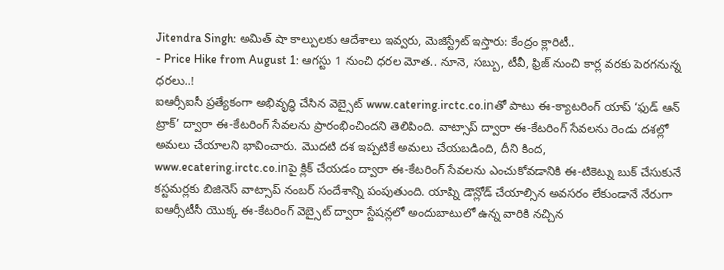Jitendra Singh: అమిత్ షా కాల్పులకు ఆదేశాలు ఇవ్వరు, మెజిస్ట్రేట్ ఇస్తారు: కేంద్రం క్లారిటీ..
- Price Hike from August 1: ఆగస్టు 1 నుంచి ధరల మోత.. నూనె, సబ్బు, టీవీ, ఫ్రిజ్ నుంచి కార్ల వరకు పెరగనున్న ధరలు..!
ఐఆర్సీఐసీ ప్రత్యేకంగా అభివృద్ధి చేసిన వెబ్సైట్ www.catering.irctc.co.inతో పాటు ఈ-క్యాటరింగ్ యాప్ ‘ఫుడ్ ఆన్ ట్రాక్’ ద్వారా ఈ-కేటరింగ్ సేవలను ప్రారంభించిందని తెలిపింది. వాట్సాప్ ద్వారా ఈ-కేటరింగ్ సేవలను రెండు దశల్లో అమలు చేయాలని భావించారు. మొదటి దశ ఇప్పటికే అమలు చేయబడింది, దీని కింద, www.ecatering.irctc.co.inపై క్లిక్ చేయడం ద్వారా ఈ-కేటరింగ్ సేవలను ఎంచుకోవడానికి ఈ-టికెట్ను బుక్ చేసుకునే కస్టమర్లకు బిజినెస్ వాట్సాప్ నంబర్ సందేశాన్ని పంపుతుంది. యాప్ని డౌన్లోడ్ చేయాల్సిన అవసరం లేకుండానే నేరుగా ఐఆర్సీటీసీ యొక్క ఈ-కేటరింగ్ వెబ్సైట్ ద్వారా స్టేషన్లలో అందుబాటులో ఉన్న వారికి నచ్చిన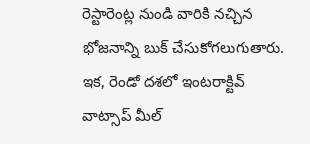రెస్టారెంట్ల నుండి వారికి నచ్చిన భోజనాన్ని బుక్ చేసుకోగలుగుతారు. ఇక, రెండో దశలో ఇంటరాక్టివ్ వాట్సాప్ మీల్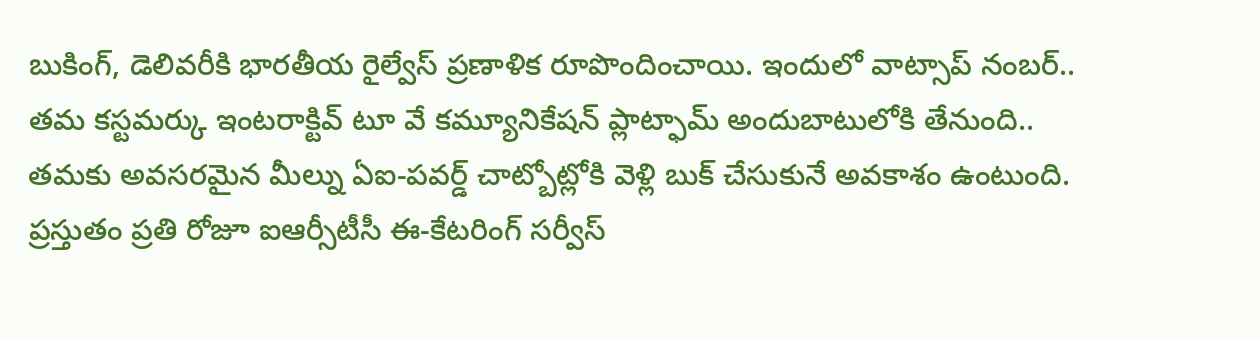బుకింగ్, డెలివరీకి భారతీయ రైల్వేస్ ప్రణాళిక రూపొందించాయి. ఇందులో వాట్సాప్ నంబర్.. తమ కస్టమర్కు ఇంటరాక్టివ్ టూ వే కమ్యూనికేషన్ ప్లాట్ఫామ్ అందుబాటులోకి తేనుంది.. తమకు అవసరమైన మీల్ను ఏఐ-పవర్డ్ చాట్బోట్లోకి వెళ్లి బుక్ చేసుకునే అవకాశం ఉంటుంది. ప్రస్తుతం ప్రతి రోజూ ఐఆర్సీటీసీ ఈ-కేటరింగ్ సర్వీస్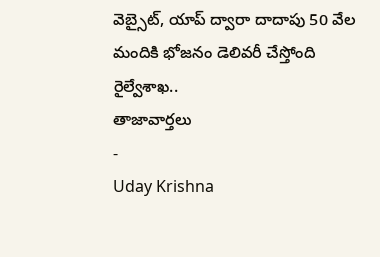వెబ్సైట్, యాప్ ద్వారా దాదాపు 50 వేల మందికి భోజనం డెలివరీ చేస్తోంది రైల్వేశాఖ..
తాజావార్తలు
-
Uday Krishna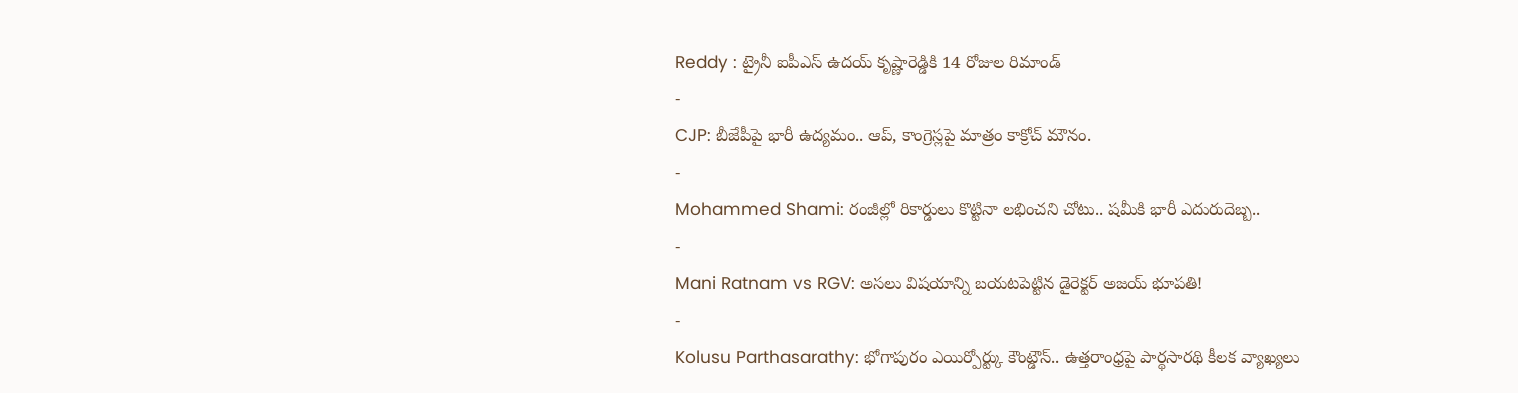Reddy : ట్రైనీ ఐపీఎస్ ఉదయ్ కృష్ణారెడ్డికి 14 రోజుల రిమాండ్
-
CJP: బీజేపీపై భారీ ఉద్యమం.. ఆప్, కాంగ్రెస్లపై మాత్రం కాక్రోచ్ మౌనం.
-
Mohammed Shami: రంజీల్లో రికార్డులు కొట్టినా లభించని చోటు.. షమీకి భారీ ఎదురుదెబ్బ..
-
Mani Ratnam vs RGV: అసలు విషయాన్ని బయటపెట్టిన డైరెక్టర్ అజయ్ భూపతి!
-
Kolusu Parthasarathy: భోగాపురం ఎయిర్పోర్ట్కు కౌంట్డౌన్.. ఉత్తరాంధ్రపై పార్థసారథి కీలక వ్యాఖ్యలు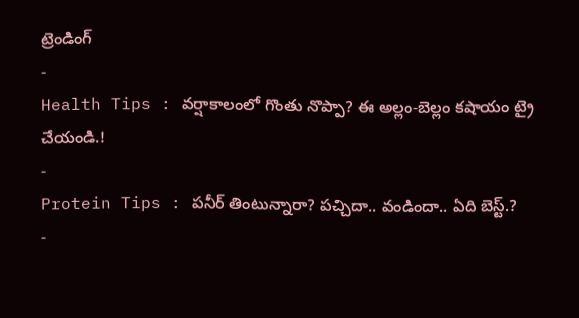ట్రెండింగ్
-
Health Tips : వర్షాకాలంలో గొంతు నొప్పా? ఈ అల్లం-బెల్లం కషాయం ట్రై చేయండి.!
-
Protein Tips : పనీర్ తింటున్నారా? పచ్చిదా.. వండిందా.. ఏది బెస్ట్.?
-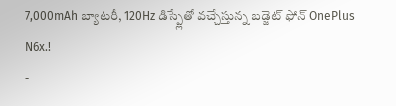7,000mAh బ్యాటరీ, 120Hz డిస్ప్లేతో వచ్చేస్తున్న బడ్జెట్ ఫోన్ OnePlus N6x.!
-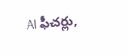AI ఫీచర్లు,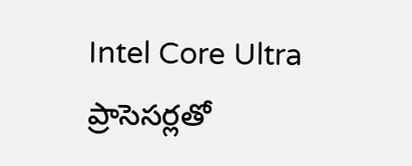Intel Core Ultra ప్రాసెసర్లతో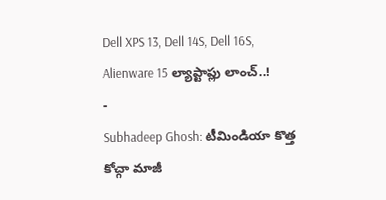Dell XPS 13, Dell 14S, Dell 16S, Alienware 15 ల్యాప్టాప్లు లాంచ్..!
-
Subhadeep Ghosh: టీమిండియా కొత్త కోచ్గా మాజీ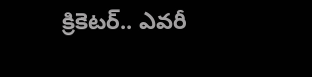క్రికెటర్.. ఎవరీ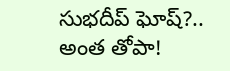సుభదీప్ ఘోష్?.. అంత తోపా!